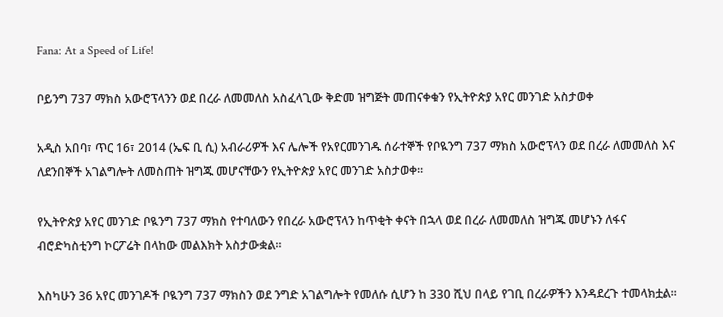Fana: At a Speed of Life!

ቦይንግ 737 ማክስ አውሮፕላንን ወደ በረራ ለመመለስ አስፈላጊው ቅድመ ዝግጅት መጠናቀቁን የኢትዮጵያ አየር መንገድ አስታወቀ

አዲስ አበባ፣ ጥር 16፣ 2014 (ኤፍ ቢ ሲ) አብራሪዎች እና ሌሎች የአየርመንገዱ ሰራተኞች የቦዪንግ 737 ማክስ አውሮፕላን ወደ በረራ ለመመለስ እና ለደንበኞች አገልግሎት ለመስጠት ዝግጁ መሆናቸውን የኢትዮጵያ አየር መንገድ አስታወቀ፡፡

የኢትዮጵያ አየር መንገድ ቦዪንግ 737 ማክስ የተባለውን የበረራ አውሮፕላን ከጥቂት ቀናት በኋላ ወደ በረራ ለመመለስ ዝግጁ መሆኑን ለፋና ብሮድካስቲንግ ኮርፖሬት በላከው መልእክት አስታውቋል፡፡

እስካሁን 36 አየር መንገዶች ቦዪንግ 737 ማክስን ወደ ንግድ አገልግሎት የመለሱ ሲሆን ከ 330 ሺህ በላይ የገቢ በረራዎችን እንዳደረጉ ተመላክቷል፡፡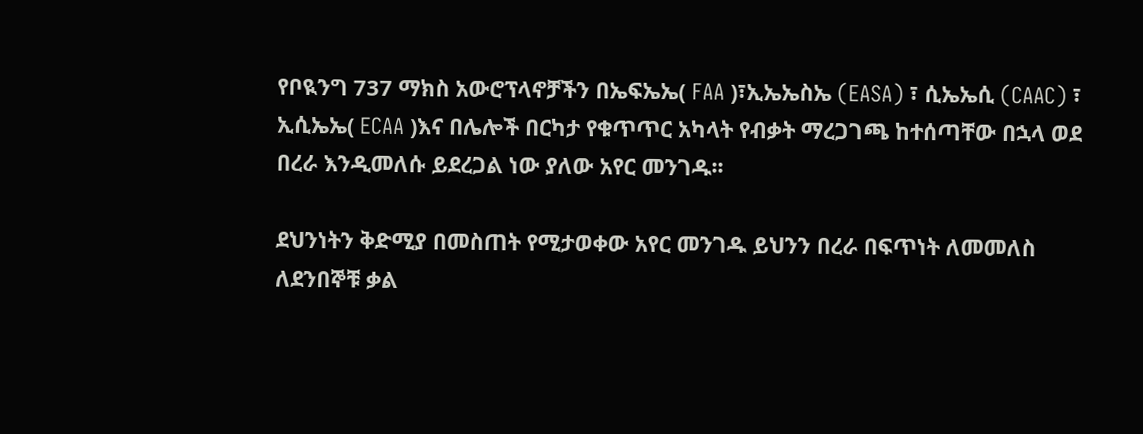የቦዪንግ 737 ማክስ አውሮፕላኖቻችን በኤፍኤኤ( FAA )፣ኢኤኤስኤ (EASA) ፣ ሲኤኤሲ (CAAC) ፣ ኢሲኤኤ( ECAA )እና በሌሎች በርካታ የቁጥጥር አካላት የብቃት ማረጋገጫ ከተሰጣቸው በኋላ ወደ በረራ እንዲመለሱ ይደረጋል ነው ያለው አየር መንገዱ፡፡

ደህንነትን ቅድሚያ በመስጠት የሚታወቀው አየር መንገዱ ይህንን በረራ በፍጥነት ለመመለስ ለደንበኞቹ ቃል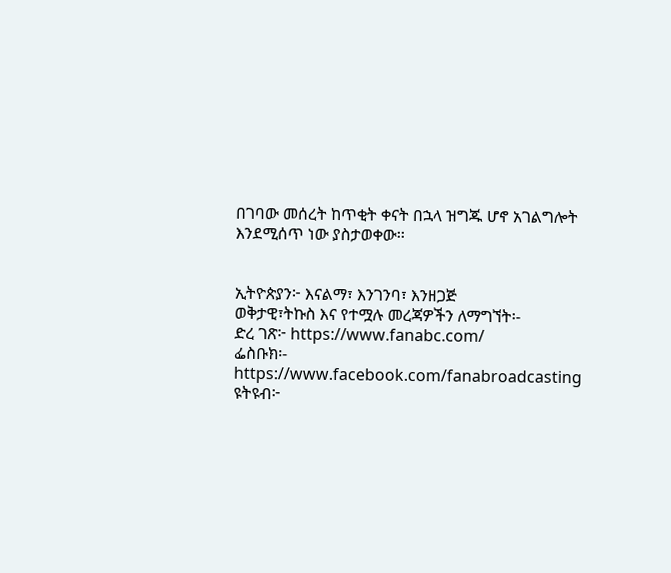በገባው መሰረት ከጥቂት ቀናት በኋላ ዝግጁ ሆኖ አገልግሎት እንደሚሰጥ ነው ያስታወቀው፡፡


ኢትዮጵያን፦ እናልማ፣ እንገንባ፣ እንዘጋጅ
ወቅታዊ፣ትኩስ እና የተሟሉ መረጃዎችን ለማግኘት፡-
ድረ ገጽ፦ https://www.fanabc.com/
ፌስቡክ፡- https://www.facebook.com/fanabroadcasting
ዩትዩብ፦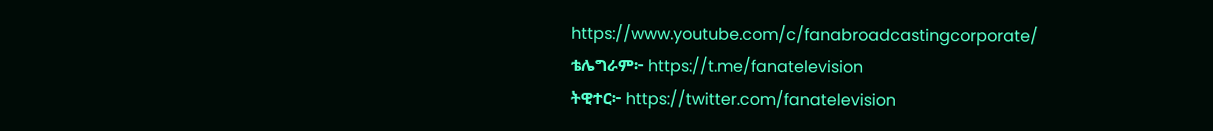https://www.youtube.com/c/fanabroadcastingcorporate/
ቴሌግራም፦ https://t.me/fanatelevision
ትዊተር፦ https://twitter.com/fanatelevision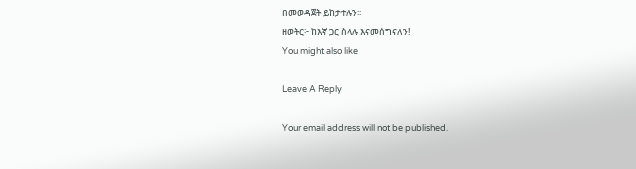በመወዳጀት ይከታተሉን፡፡
ዘወትር፦ ከእኛ ጋር ስላሉ እናመሰግናለን!
You might also like

Leave A Reply

Your email address will not be published.